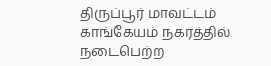திருப்பூர் மாவட்டம் காங்கேயம் நகரத்தில் நடைபெற்ற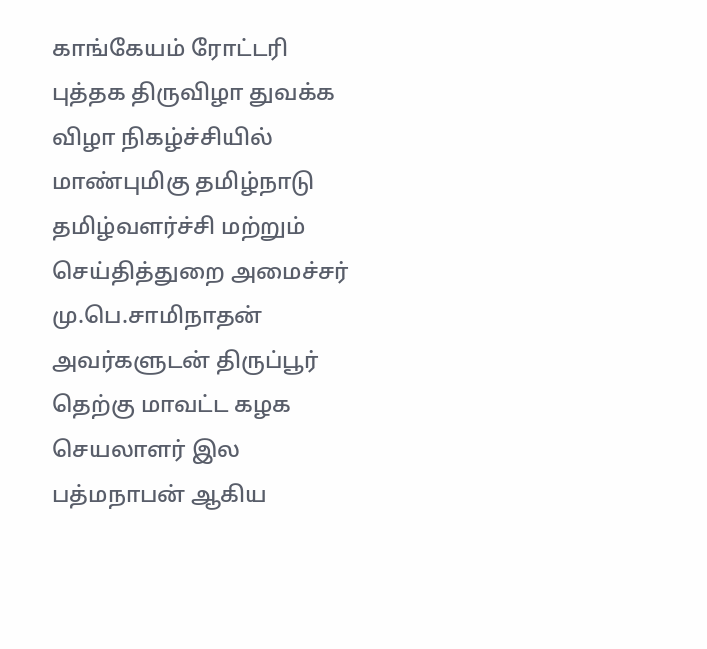காங்கேயம் ரோட்டரி புத்தக திருவிழா துவக்க விழா நிகழ்ச்சியில் மாண்புமிகு தமிழ்நாடு தமிழ்வளர்ச்சி மற்றும் செய்தித்துறை அமைச்சர் மு.பெ.சாமிநாதன் அவர்களுடன் திருப்பூர் தெற்கு மாவட்ட கழக செயலாளர் இல பத்மநாபன் ஆகிய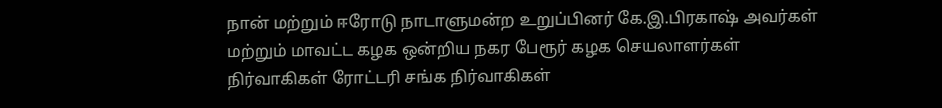நான் மற்றும் ஈரோடு நாடாளுமன்ற உறுப்பினர் கே.இ.பிரகாஷ் அவர்கள் மற்றும் மாவட்ட கழக ஒன்றிய நகர பேரூர் கழக செயலாளர்கள் நிர்வாகிகள் ரோட்டரி சங்க நிர்வாகிகள்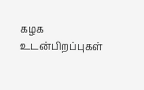கழக உடன்பிறப்புகள்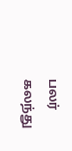பலர் கலந்து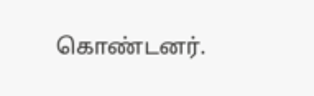கொண்டனர்.